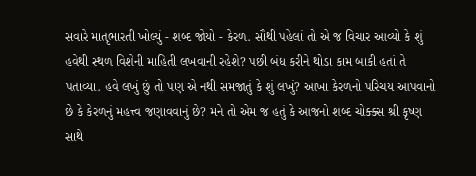સવારે માતૃભારતી ખોલ્યું - શબ્દ જોયો - કેરળ. સૌથી પહેલાં તો એ જ વિચાર આવ્યો કે શું હવેથી સ્થળ વિશેની માહિતી લખવાની રહેશે? પછી બંધ કરીને થોડા કામ બાકી હતાં તે પતાવ્યા. હવે લખું છું તો પણ એ નથી સમજાતું કે શું લખું? આખા કેરળનો પરિચય આપવાનો છે કે કેરળનું મહત્ત્વ જણાવવાનું છે? મને તો એમ જ હતું કે આજનો શબ્દ ચોક્ક્સ શ્રી કૃષ્ણ સાથે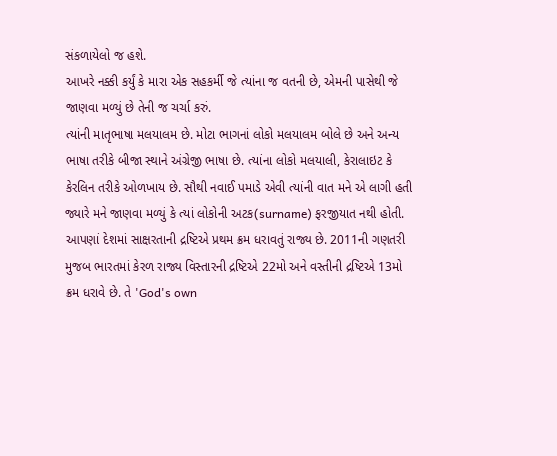સંકળાયેલો જ હશે.
આખરે નક્કી કર્યું કે મારા એક સહકર્મી જે ત્યાંના જ વતની છે, એમની પાસેથી જે જાણવા મળ્યું છે તેની જ ચર્ચા કરું.
ત્યાંની માતૃભાષા મલયાલમ છે. મોટા ભાગનાં લોકો મલયાલમ બોલે છે અને અન્ય ભાષા તરીકે બીજા સ્થાને અંગ્રેજી ભાષા છે. ત્યાંના લોકો મલયાલી, કેરાલાઇટ કે કેરલિન તરીકે ઓળખાય છે. સૌથી નવાઈ પમાડે એવી ત્યાંની વાત મને એ લાગી હતી જ્યારે મને જાણવા મળ્યું કે ત્યાં લોકોની અટક(surname) ફરજીયાત નથી હોતી.
આપણાં દેશમાં સાક્ષરતાની દ્રષ્ટિએ પ્રથમ ક્રમ ધરાવતું રાજ્ય છે. 2011ની ગણતરી મુજબ ભારતમાં કેરળ રાજ્ય વિસ્તારની દ્રષ્ટિએ 22મો અને વસ્તીની દ્રષ્ટિએ 13મો ક્રમ ધરાવે છે. તે 'God's own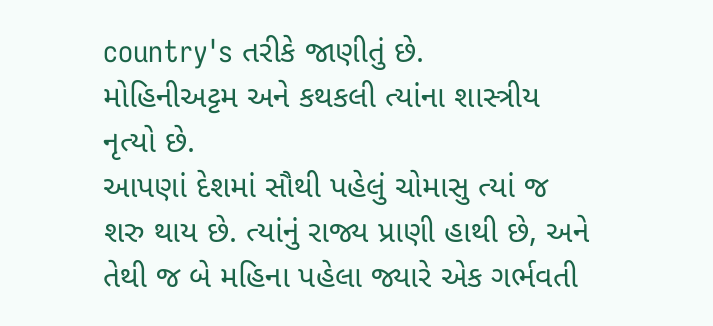country's તરીકે જાણીતું છે.
મોહિનીઅટ્ટમ અને કથકલી ત્યાંના શાસ્ત્રીય નૃત્યો છે.
આપણાં દેશમાં સૌથી પહેલું ચોમાસુ ત્યાં જ શરુ થાય છે. ત્યાંનું રાજ્ય પ્રાણી હાથી છે, અને તેથી જ બે મહિના પહેલા જ્યારે એક ગર્ભવતી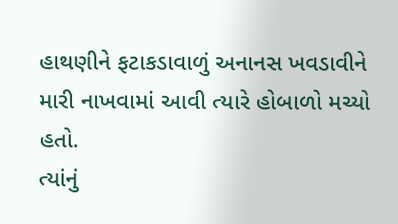હાથણીને ફટાકડાવાળું અનાનસ ખવડાવીને મારી નાખવામાં આવી ત્યારે હોબાળો મચ્યો હતો.
ત્યાંનું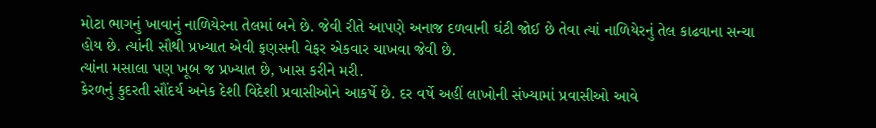મોટા ભાગનું ખાવાનું નાળિયેરના તેલમાં બને છે. જેવી રીતે આપણે અનાજ દળવાની ઘંટી જોઈ છે તેવા ત્યાં નાળિયેરનું તેલ કાઢવાના સન્ચા હોય છે. ત્યાંની સૌથી પ્રખ્યાત એવી ફણસની વેફર એકવાર ચાખવા જેવી છે.
ત્યાંના મસાલા પણ ખૂબ જ પ્રખ્યાત છે, ખાસ કરીને મરી.
કેરળનું કુદરતી સૌંદર્ય અનેક દેશી વિદેશી પ્રવાસીઓને આકર્ષે છે. દર વર્ષે અહીં લાખોની સંખ્યામાં પ્રવાસીઓ આવે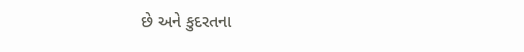છે અને કુદરતના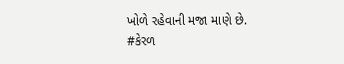ખોળે રહેવાની મજા માણે છે.
#કેરળ